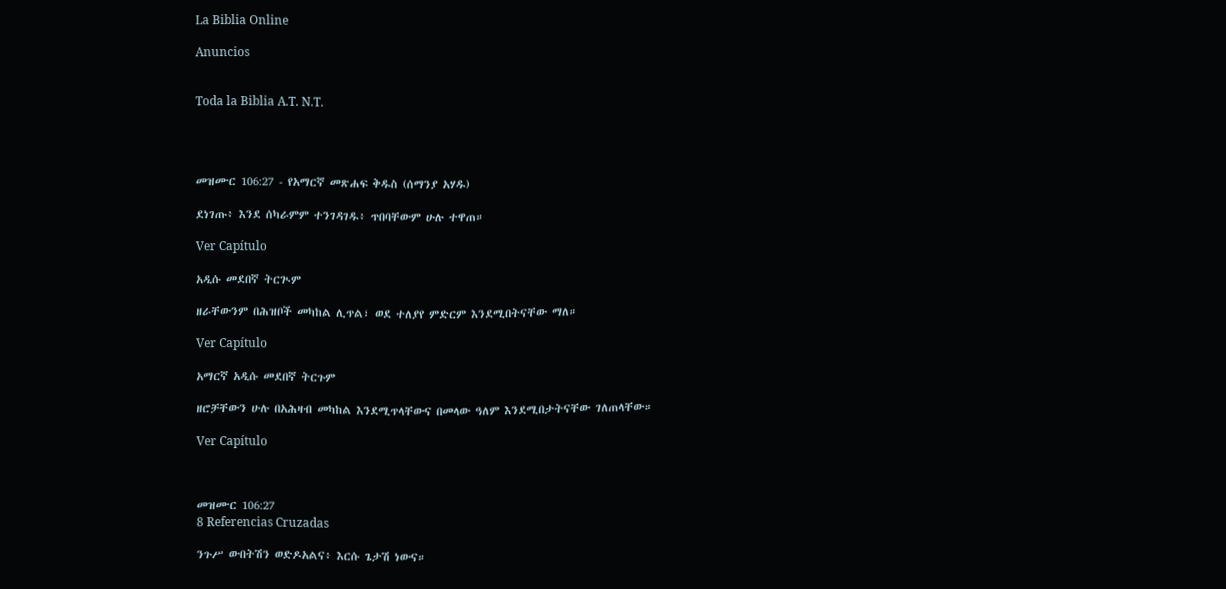La Biblia Online

Anuncios


Toda la Biblia A.T. N.T.




መዝሙር 106:27 - የአማርኛ መጽሐፍ ቅዱስ (ሰማንያ አሃዱ)

ደነገጡ፥ እንደ ሰካራምም ተንገዳገዱ፥ ጥበባቸውም ሁሉ ተዋጠ።

Ver Capítulo

አዲሱ መደበኛ ትርጒም

ዘራቸውንም በሕዝቦች መካከል ሊጥል፣ ወደ ተለያየ ምድርም እንደሚበትናቸው ማለ።

Ver Capítulo

አማርኛ አዲሱ መደበኛ ትርጉም

ዘሮቻቸውን ሁሉ በአሕዛብ መካከል እንደሚጥላቸውና በመላው ዓለም እንደሚበታትናቸው ገለጠላቸው።

Ver Capítulo



መዝሙር 106:27
8 Referencias Cruzadas

ንጉሥ ውበትሽን ወድዶአልና፥ እርሱ ጌታሽ ነውና።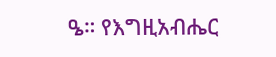ዔ። የእግዚአብሔር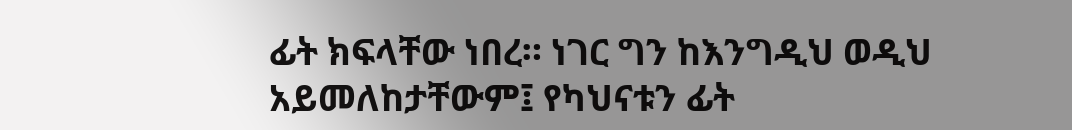ፊት ክፍላቸው ነበረ። ነገር ግን ከእንግዲህ ወዲህ አይመለከታቸውም፤ የካህናቱን ፊት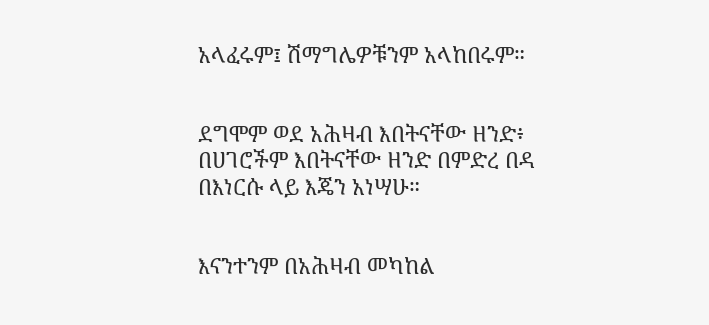አላፈሩም፤ ሽማግሌዎቹንም አላከበሩም።


ደግሞም ወደ አሕዛብ እበትናቸው ዘንድ፥ በሀገሮችም እበትናቸው ዘንድ በምድረ በዳ በእነርሱ ላይ እጄን አነሣሁ።


እናንተንም በአሕዛብ መካከል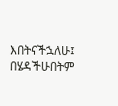እበትናችኋለሁ፤ በሄዳችሁበትም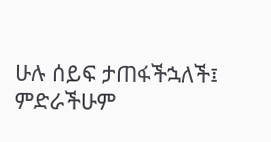ሁሉ ሰይፍ ታጠፋችኋለች፤ ምድራችሁም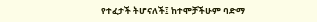የተፈታች ትሆናለች፤ ከተሞቻችሁም ባድማ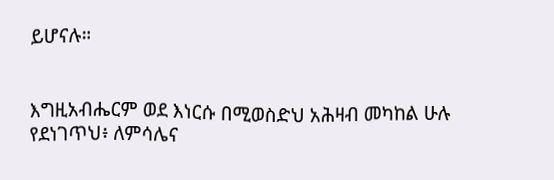ይሆናሉ።


እግዚአብሔርም ወደ እነርሱ በሚወስድህ አሕዛብ መካከል ሁሉ የደነገጥህ፥ ለምሳሌና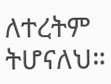ለተረትም ትሆናለህ።